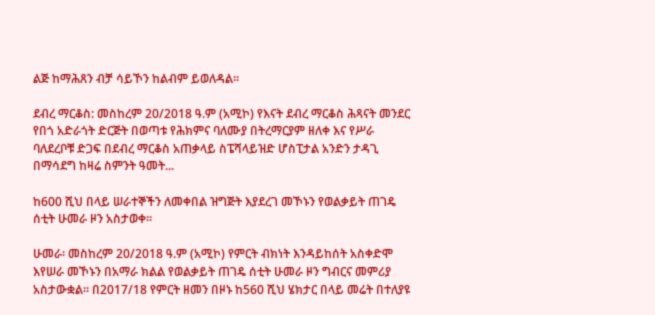ልጅ ከማሕጸን ብቻ ሳይኾን ከልብም ይወለዳል።

ደብረ ማርቆስ: መስከረም 20/2018 ዓ.ም (አሚኮ) የእናት ደብረ ማርቆስ ሕጻናት መንደር የበጎ አድራጎት ድርጅት በወጣቱ የሕክምና ባለሙያ በትረማርያም ዘለቀ እና የሥራ ባለደረቦቹ ድጋፍ በደብረ ማርቆስ አጠቃላይ ስፔሻላይዝድ ሆስፒታል አንድን ታዳጊ በማሳደግ ከዛሬ ስምንት ዓመት...

ከ600 ሺህ በላይ ሠራተኞችን ለመቀበል ዝግጅት እያደረገ መኾኑን የወልቃይት ጠገዴ ሰቲት ሁመራ ዞን አስታወቀ።

ሁመራ፡ መስከረም 20/2018 ዓ.ም (አሚኮ) የምርት ብክነት እንዳይከሰት አስቀድሞ እየሠራ መኾኑን በአማራ ክልል የወልቃይት ጠገዴ ሰቲት ሁመራ ዞን ግብርና መምሪያ አስታውቋል። በ2017/18 የምርት ዘመን በዞኑ ከ560 ሺህ ሄክታር በላይ መሬት በተለያዩ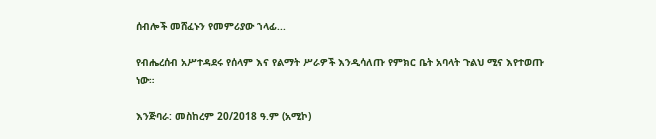ሰብሎች መሸፈኑን የመምሪያው ኀላፊ...

የብሔረሰብ አሥተዳደሩ የሰላም እና የልማት ሥራዎች እንዲሳለጡ የምክር ቤት አባላት ጉልህ ሚና እየተወጡ ነው።

እንጅባራ: መስከረም 20/2018 ዓ.ም (አሚኮ)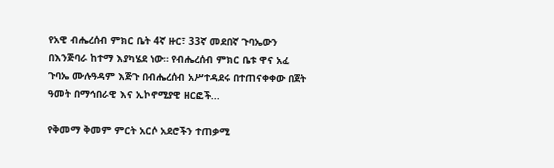የአዊ ብሔረሰብ ምክር ቤት 4ኛ ዙር፣ 33ኛ መደበኛ ጉባኤውን በእንጅባራ ከተማ እያካሄደ ነው። የብሔረሰብ ምክር ቤቱ ዋና አፈ ጉባኤ ሙሉዓዳም እጅጉ በብሔረሰብ አሥተዳደሩ በተጠናቀቀው በጀት ዓመት በማኅበራዊ እና ኢኮኖሚያዊ ዘርፎች...

የቅመማ ቅመም ምርት አርሶ አደሮችን ተጠቃሚ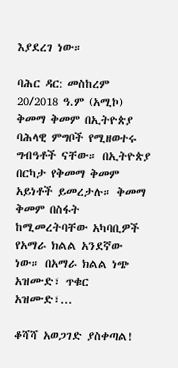እያደረገ ነው።

ባሕር ዳር: መስከረም 20/2018 ዓ.ም (አሚኮ) ቅመማ ቅመም በኢትዮጵያ ባሕላዊ ምግቦች የሚዘወተሩ ግብዓቶች ናቸው። በኢትዮጵያ በርካታ የቅመማ ቅመም አይነቶች ይመረታሉ። ቅመማ ቅመም በስፋት ከሚመረትባቸው አካባቢዎች የአማራ ክልል አንደኛው ነው። በአማራ ክልል ነጭ አዝሙድ፣ ጥቁር አዝሙድ፣...

ቆሻሻ አወጋገድ ያስቀጣል!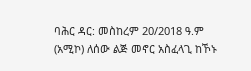ባሕር ዳር: መስከረም 20/2018 ዓ.ም (አሚኮ) ለሰው ልጅ መኖር አስፈላጊ ከኾኑ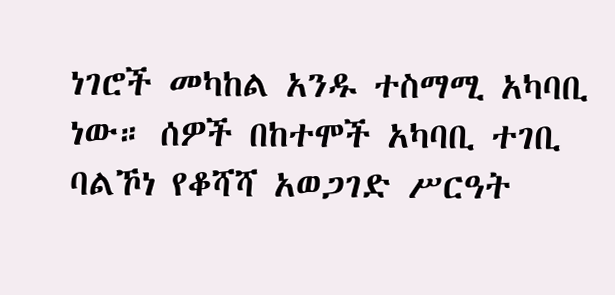ነገሮች መካከል አንዱ ተስማሚ አካባቢ ነው። ሰዎች በከተሞች አካባቢ ተገቢ ባልኾነ የቆሻሻ አወጋገድ ሥርዓት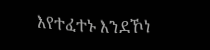እየተፈተኑ እንደኾነ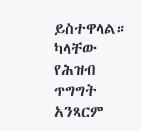ይስተዋላል።   ካላቸው የሕዝብ ጥግግት አንጻርም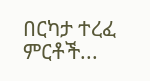በርካታ ተረፈ ምርቶች...